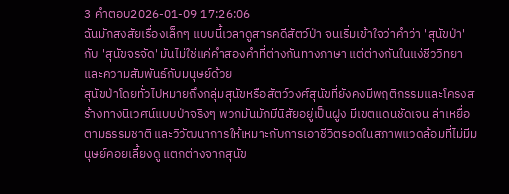3 คำตอบ2026-01-09 17:26:06
ฉันมักสงสัยเรื่องเล็กๆ แบบนี้เวลาดูสารคดีสัตว์ป่า จนเริ่มเข้าใจว่าคำว่า 'สุนัขป่า' กับ 'สุนัขจรจัด' มันไม่ใช่แค่คำสองคำที่ต่างกันทางภาษา แต่ต่างกันในแง่ชีววิทยาและความสัมพันธ์กับมนุษย์ด้วย
สุนัขป่าโดยทั่วไปหมายถึงกลุ่มสุนัขหรือสัตว์วงศ์สุนัขที่ยังคงมีพฤติกรรมและโครงสร้างทางนิเวศน์แบบป่าจริงๆ พวกมันมักมีนิสัยอยู่เป็นฝูง มีเขตแดนชัดเจน ล่าเหยื่อตามธรรมชาติ และวิวัฒนาการให้เหมาะกับการเอาชีวิตรอดในสภาพแวดล้อมที่ไม่มีมนุษย์คอยเลี้ยงดู แตกต่างจากสุนัข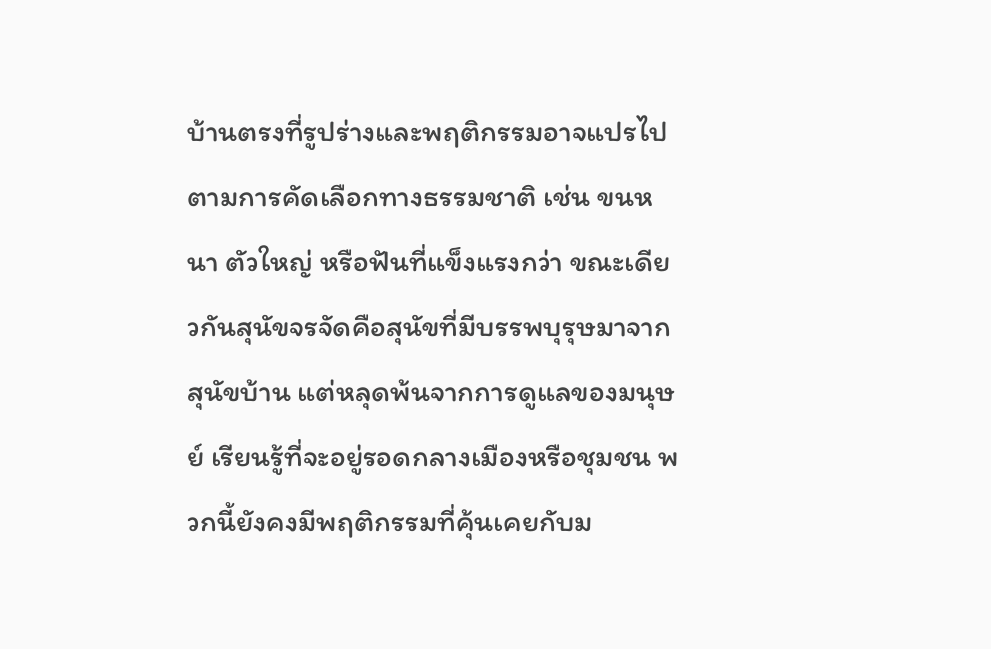บ้านตรงที่รูปร่างและพฤติกรรมอาจแปรไปตามการคัดเลือกทางธรรมชาติ เช่น ขนหนา ตัวใหญ่ หรือฟันที่แข็งแรงกว่า ขณะเดียวกันสุนัขจรจัดคือสุนัขที่มีบรรพบุรุษมาจากสุนัขบ้าน แต่หลุดพ้นจากการดูแลของมนุษย์ เรียนรู้ที่จะอยู่รอดกลางเมืองหรือชุมชน พวกนี้ยังคงมีพฤติกรรมที่คุ้นเคยกับม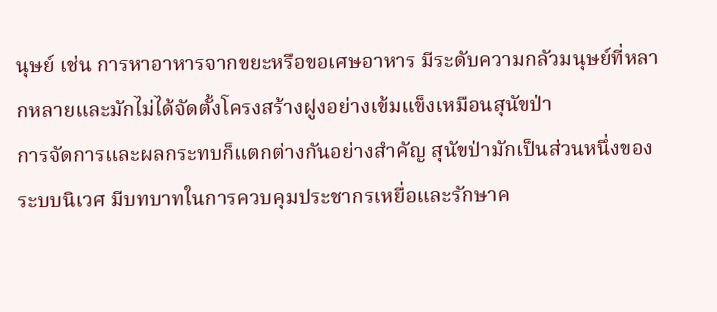นุษย์ เช่น การหาอาหารจากขยะหรือขอเศษอาหาร มีระดับความกลัวมนุษย์ที่หลากหลายและมักไม่ได้จัดตั้งโครงสร้างฝูงอย่างเข้มแข็งเหมือนสุนัขป่า
การจัดการและผลกระทบก็แตกต่างกันอย่างสำคัญ สุนัขป่ามักเป็นส่วนหนึ่งของระบบนิเวศ มีบทบาทในการควบคุมประชากรเหยื่อและรักษาค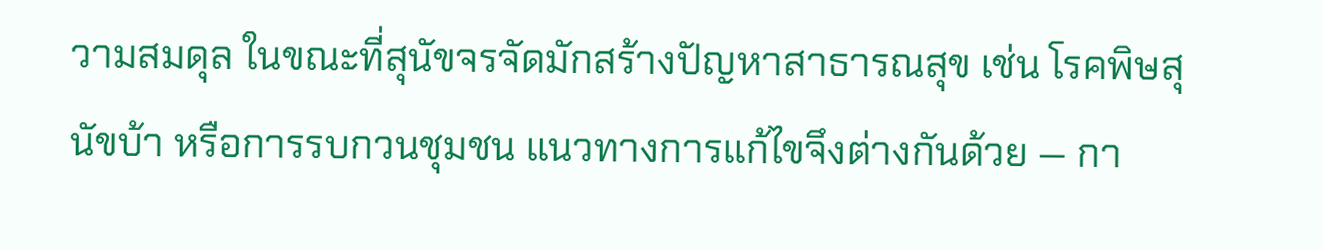วามสมดุล ในขณะที่สุนัขจรจัดมักสร้างปัญหาสาธารณสุข เช่น โรคพิษสุนัขบ้า หรือการรบกวนชุมชน แนวทางการแก้ไขจึงต่างกันด้วย — กา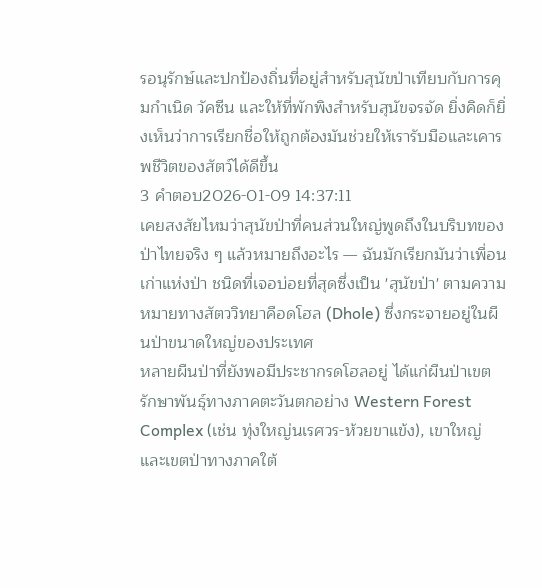รอนุรักษ์และปกป้องถิ่นที่อยู่สำหรับสุนัขป่าเทียบกับการคุมกำเนิด วัคซีน และให้ที่พักพิงสำหรับสุนัขจรจัด ยิ่งคิดก็ยิ่งเห็นว่าการเรียกชื่อให้ถูกต้องมันช่วยให้เรารับมือและเคารพชีวิตของสัตว์ได้ดีขึ้น
3 คำตอบ2026-01-09 14:37:11
เคยสงสัยไหมว่าสุนัขป่าที่คนส่วนใหญ่พูดถึงในบริบทของป่าไทยจริง ๆ แล้วหมายถึงอะไร — ฉันมักเรียกมันว่าเพื่อนเก่าแห่งป่า ชนิดที่เจอบ่อยที่สุดซึ่งเป็น 'สุนัขป่า' ตามความหมายทางสัตววิทยาคือดโฮล (Dhole) ซึ่งกระจายอยู่ในผืนป่าขนาดใหญ่ของประเทศ
หลายผืนป่าที่ยังพอมีประชากรดโฮลอยู่ ได้แก่ผืนป่าเขตรักษาพันธุ์ทางภาคตะวันตกอย่าง Western Forest Complex (เช่น ทุ่งใหญ่นเรศวร-ห้วยขาแข้ง), เขาใหญ่ และเขตป่าทางภาคใต้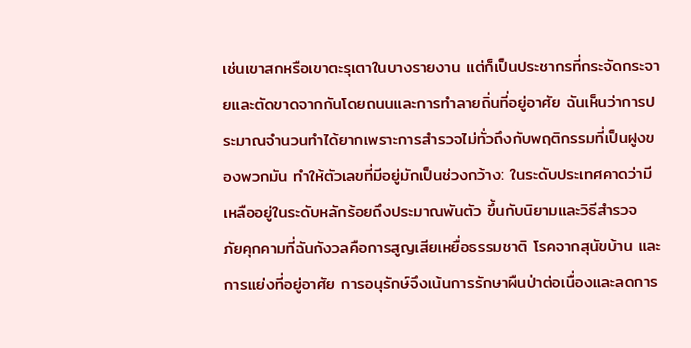เช่นเขาสกหรือเขาตะรุเตาในบางรายงาน แต่ก็เป็นประชากรที่กระจัดกระจายและตัดขาดจากกันโดยถนนและการทำลายถิ่นที่อยู่อาศัย ฉันเห็นว่าการประมาณจำนวนทำได้ยากเพราะการสำรวจไม่ทั่วถึงกับพฤติกรรมที่เป็นฝูงของพวกมัน ทำให้ตัวเลขที่มีอยู่มักเป็นช่วงกว้าง: ในระดับประเทศคาดว่ามีเหลืออยู่ในระดับหลักร้อยถึงประมาณพันตัว ขึ้นกับนิยามและวิธีสำรวจ
ภัยคุกคามที่ฉันกังวลคือการสูญเสียเหยื่อธรรมชาติ โรคจากสุนัขบ้าน และการแย่งที่อยู่อาศัย การอนุรักษ์จึงเน้นการรักษาผืนป่าต่อเนื่องและลดการ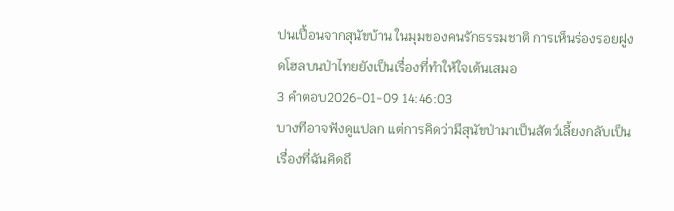ปนเปื้อนจากสุนัขบ้าน ในมุมของคนรักธรรมชาติ การเห็นร่องรอยฝูงดโฮลบนป่าไทยยังเป็นเรื่องที่ทำให้ใจเต้นเสมอ
3 คำตอบ2026-01-09 14:46:03
บางทีอาจฟังดูแปลก แต่การคิดว่ามีสุนัขป่ามาเป็นสัตว์เลี้ยงกลับเป็นเรื่องที่ฉันคิดถึ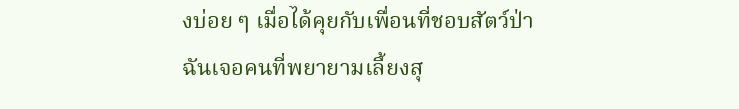งบ่อย ๆ เมื่อได้คุยกับเพื่อนที่ชอบสัตว์ป่า
ฉันเจอคนที่พยายามเลี้ยงสุ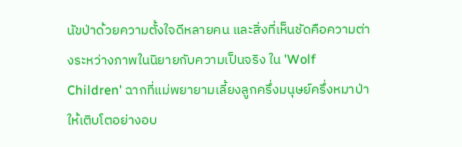นัขป่าด้วยความตั้งใจดีหลายคน และสิ่งที่เห็นชัดคือความต่างระหว่างภาพในนิยายกับความเป็นจริง ใน 'Wolf Children' ฉากที่แม่พยายามเลี้ยงลูกครึ่งมนุษย์ครึ่งหมาป่าให้เติบโตอย่างอบ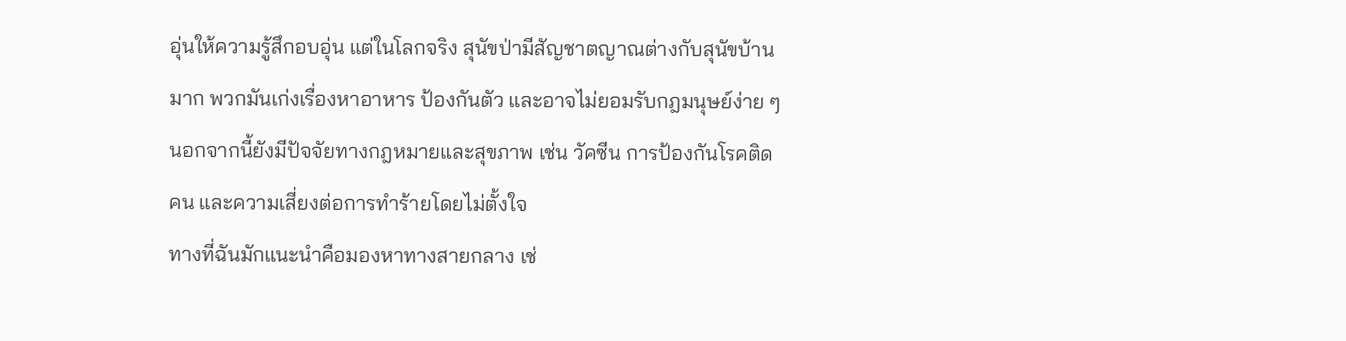อุ่นให้ความรู้สึกอบอุ่น แต่ในโลกจริง สุนัขป่ามีสัญชาตญาณต่างกับสุนัขบ้านมาก พวกมันเก่งเรื่องหาอาหาร ป้องกันตัว และอาจไม่ยอมรับกฎมนุษย์ง่าย ๆ นอกจากนี้ยังมีปัจจัยทางกฎหมายและสุขภาพ เช่น วัคซีน การป้องกันโรคติดคน และความเสี่ยงต่อการทำร้ายโดยไม่ตั้งใจ
ทางที่ฉันมักแนะนำคือมองหาทางสายกลาง เช่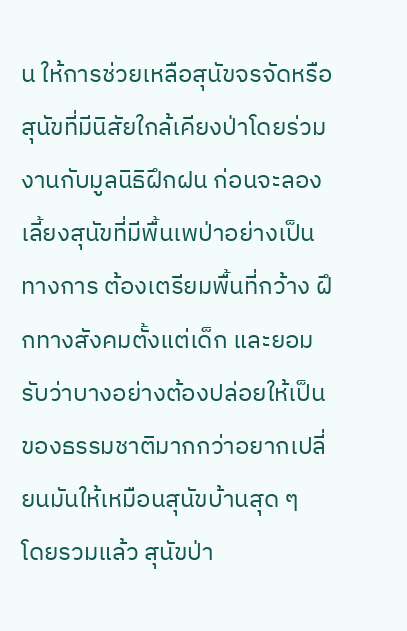น ให้การช่วยเหลือสุนัขจรจัดหรือสุนัขที่มีนิสัยใกล้เคียงป่าโดยร่วมงานกับมูลนิธิฝึกฝน ก่อนจะลองเลี้ยงสุนัขที่มีพื้นเพป่าอย่างเป็นทางการ ต้องเตรียมพื้นที่กว้าง ฝึกทางสังคมตั้งแต่เด็ก และยอมรับว่าบางอย่างต้องปล่อยให้เป็นของธรรมชาติมากกว่าอยากเปลี่ยนมันให้เหมือนสุนัขบ้านสุด ๆ
โดยรวมแล้ว สุนัขป่า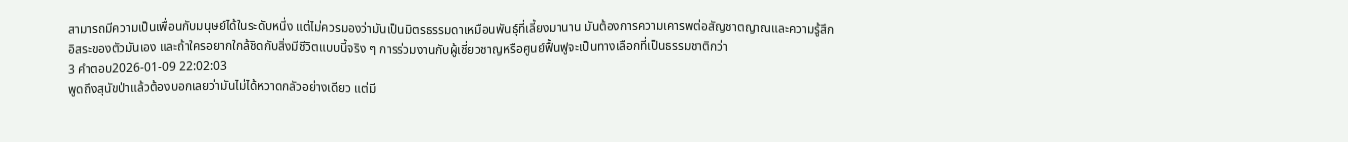สามารถมีความเป็นเพื่อนกับมนุษย์ได้ในระดับหนึ่ง แต่ไม่ควรมองว่ามันเป็นมิตรธรรมดาเหมือนพันธุ์ที่เลี้ยงมานาน มันต้องการความเคารพต่อสัญชาตญาณและความรู้สึกอิสระของตัวมันเอง และถ้าใครอยากใกล้ชิดกับสิ่งมีชีวิตแบบนี้จริง ๆ การร่วมงานกับผู้เชี่ยวชาญหรือศูนย์ฟื้นฟูจะเป็นทางเลือกที่เป็นธรรมชาติกว่า
3 คำตอบ2026-01-09 22:02:03
พูดถึงสุนัขป่าแล้วต้องบอกเลยว่ามันไม่ได้หวาดกลัวอย่างเดียว แต่มี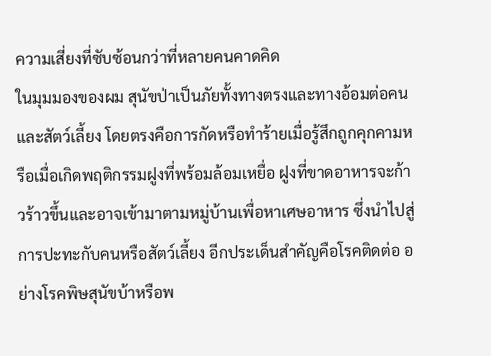ความเสี่ยงที่ซับซ้อนกว่าที่หลายคนคาดคิด
ในมุมมองของผม สุนัขป่าเป็นภัยทั้งทางตรงและทางอ้อมต่อคนและสัตว์เลี้ยง โดยตรงคือการกัดหรือทำร้ายเมื่อรู้สึกถูกคุกคามหรือเมื่อเกิดพฤติกรรมฝูงที่พร้อมล้อมเหยื่อ ฝูงที่ขาดอาหารจะก้าวร้าวขึ้นและอาจเข้ามาตามหมู่บ้านเพื่อหาเศษอาหาร ซึ่งนำไปสู่การปะทะกับคนหรือสัตว์เลี้ยง อีกประเด็นสำคัญคือโรคติดต่อ อย่างโรคพิษสุนัขบ้าหรือพ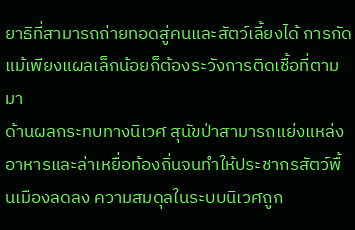ยาธิที่สามารถถ่ายทอดสู่คนและสัตว์เลี้ยงได้ การกัดแม้เพียงแผลเล็กน้อยก็ต้องระวังการติดเชื้อที่ตามมา
ด้านผลกระทบทางนิเวศ สุนัขป่าสามารถแย่งแหล่งอาหารและล่าเหยื่อท้องถิ่นจนทำให้ประชากรสัตว์พื้นเมืองลดลง ความสมดุลในระบบนิเวศถูก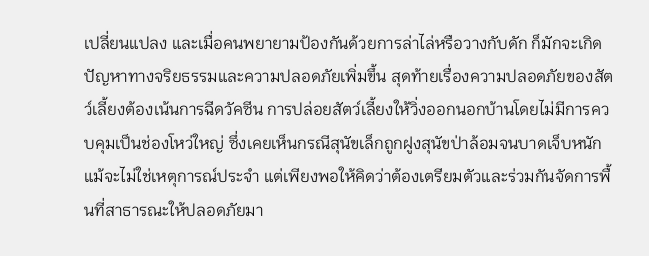เปลี่ยนแปลง และเมื่อคนพยายามป้องกันด้วยการล่าไล่หรือวางกับดัก ก็มักจะเกิดปัญหาทางจริยธรรมและความปลอดภัยเพิ่มขึ้น สุดท้ายเรื่องความปลอดภัยของสัตว์เลี้ยงต้องเน้นการฉีดวัคซีน การปล่อยสัตว์เลี้ยงให้วิ่งออกนอกบ้านโดยไม่มีการควบคุมเป็นช่องโหว่ใหญ่ ซึ่งเคยเห็นกรณีสุนัขเล็กถูกฝูงสุนัขป่าล้อมจนบาดเจ็บหนัก แม้จะไม่ใช่เหตุการณ์ประจำ แต่เพียงพอให้คิดว่าต้องเตรียมตัวและร่วมกันจัดการพื้นที่สาธารณะให้ปลอดภัยมา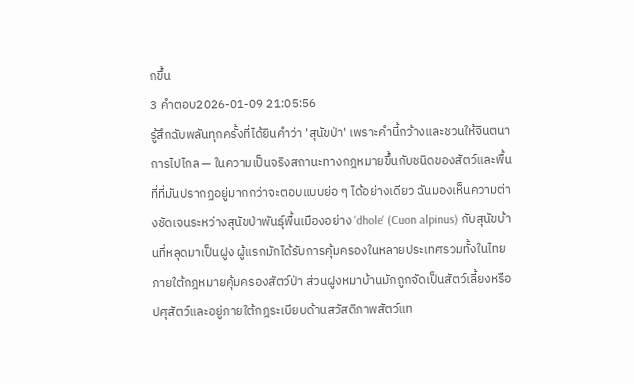กขึ้น
3 คำตอบ2026-01-09 21:05:56
รู้สึกฉับพลันทุกครั้งที่ได้ยินคำว่า 'สุนัขป่า' เพราะคำนี้กว้างและชวนให้จินตนาการไปไกล — ในความเป็นจริงสถานะทางกฎหมายขึ้นกับชนิดของสัตว์และพื้นที่ที่มันปรากฏอยู่มากกว่าจะตอบแบบย่อ ๆ ได้อย่างเดียว ฉันมองเห็นความต่างชัดเจนระหว่างสุนัขป่าพันธุ์พื้นเมืองอย่าง 'dhole' (Cuon alpinus) กับสุนัขบ้านที่หลุดมาเป็นฝูง ผู้แรกมักได้รับการคุ้มครองในหลายประเทศรวมทั้งในไทยภายใต้กฎหมายคุ้มครองสัตว์ป่า ส่วนฝูงหมาบ้านมักถูกจัดเป็นสัตว์เลี้ยงหรือปศุสัตว์และอยู่ภายใต้กฎระเบียบด้านสวัสดิภาพสัตว์แท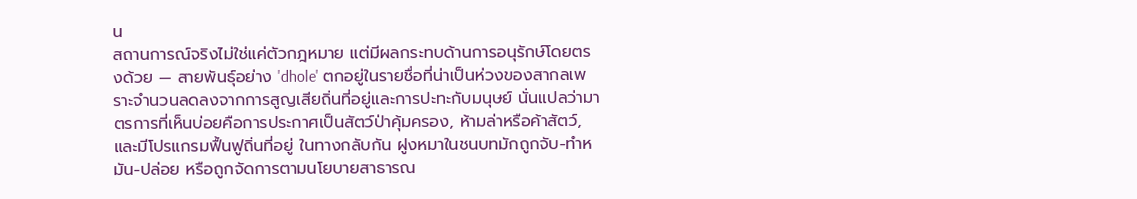น
สถานการณ์จริงไม่ใช่แค่ตัวกฎหมาย แต่มีผลกระทบด้านการอนุรักษ์โดยตรงด้วย — สายพันธุ์อย่าง 'dhole' ตกอยู่ในรายชื่อที่น่าเป็นห่วงของสากลเพราะจำนวนลดลงจากการสูญเสียถิ่นที่อยู่และการปะทะกับมนุษย์ นั่นแปลว่ามาตรการที่เห็นบ่อยคือการประกาศเป็นสัตว์ป่าคุ้มครอง, ห้ามล่าหรือค้าสัตว์, และมีโปรแกรมฟื้นฟูถิ่นที่อยู่ ในทางกลับกัน ฝูงหมาในชนบทมักถูกจับ-ทำหมัน-ปล่อย หรือถูกจัดการตามนโยบายสาธารณ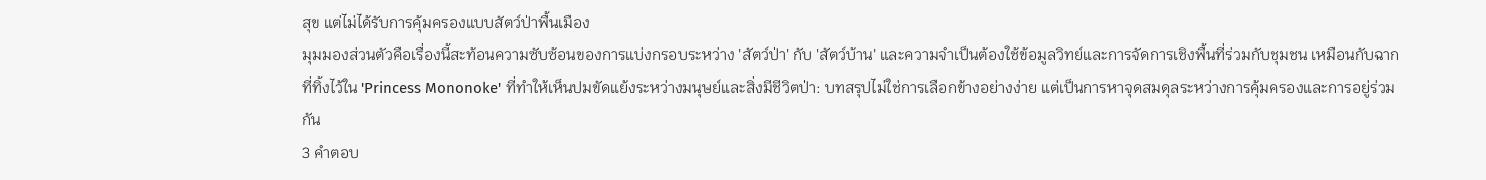สุข แต่ไม่ได้รับการคุ้มครองแบบสัตว์ป่าพื้นเมือง
มุมมองส่วนตัวคือเรื่องนี้สะท้อนความซับซ้อนของการแบ่งกรอบระหว่าง 'สัตว์ป่า' กับ 'สัตว์บ้าน' และความจำเป็นต้องใช้ข้อมูลวิทย์และการจัดการเชิงพื้นที่ร่วมกับชุมชน เหมือนกับฉากที่ทิ้งไว้ใน 'Princess Mononoke' ที่ทำให้เห็นปมขัดแย้งระหว่างมนุษย์และสิ่งมีชีวิตป่า: บทสรุปไม่ใช่การเลือกข้างอย่างง่าย แต่เป็นการหาจุดสมดุลระหว่างการคุ้มครองและการอยู่ร่วมกัน
3 คำตอบ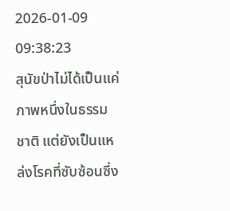2026-01-09 09:38:23
สุนัขป่าไม่ได้เป็นแค่ภาพหนึ่งในธรรมชาติ แต่ยังเป็นแหล่งโรคที่ซับซ้อนซึ่ง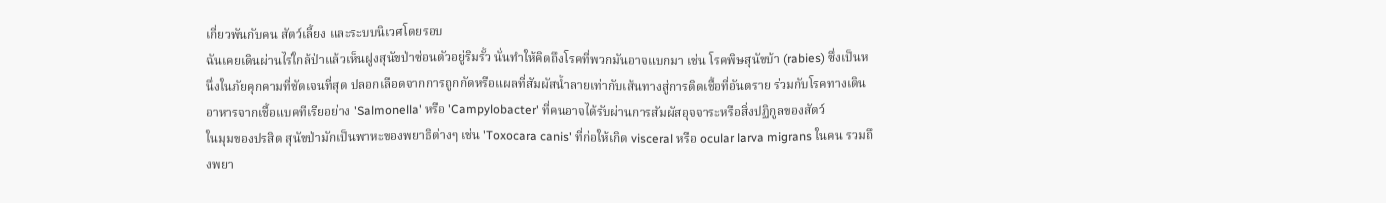เกี่ยวพันกับคน สัตว์เลี้ยง และระบบนิเวศโดยรอบ
ฉันเคยเดินผ่านไร่ใกล้ป่าแล้วเห็นฝูงสุนัขป่าซ่อนตัวอยู่ริมรั้ว นั่นทำให้คิดถึงโรคที่พวกมันอาจแบกมา เช่น โรคพิษสุนัขบ้า (rabies) ซึ่งเป็นหนึ่งในภัยคุกคามที่ชัดเจนที่สุด ปลอกเลือดจากการถูกกัดหรือแผลที่สัมผัสน้ำลายเท่ากับเส้นทางสู่การติดเชื้อที่อันตราย ร่วมกับโรคทางเดินอาหารจากเชื้อแบคทีเรียอย่าง 'Salmonella' หรือ 'Campylobacter' ที่คนอาจได้รับผ่านการสัมผัสอุจจาระหรือสิ่งปฏิกูลของสัตว์
ในมุมของปรสิต สุนัขป่ามักเป็นพาหะของพยาธิต่างๆ เช่น 'Toxocara canis' ที่ก่อให้เกิด visceral หรือ ocular larva migrans ในคน รวมถึงพยา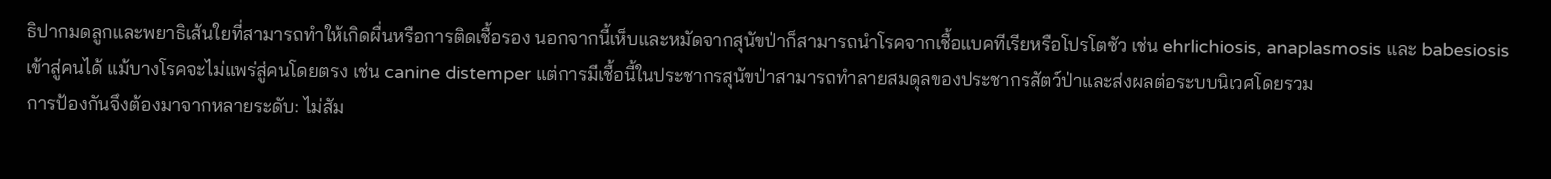ธิปากมดลูกและพยาธิเส้นใยที่สามารถทำให้เกิดผื่นหรือการติดเชื้อรอง นอกจากนี้เห็บและหมัดจากสุนัขป่าก็สามารถนำโรคจากเชื้อแบคทีเรียหรือโปรโตซัว เช่น ehrlichiosis, anaplasmosis และ babesiosis เข้าสู่คนได้ แม้บางโรคจะไม่แพร่สู่คนโดยตรง เช่น canine distemper แต่การมีเชื้อนี้ในประชากรสุนัขป่าสามารถทำลายสมดุลของประชากรสัตว์ป่าและส่งผลต่อระบบนิเวศโดยรวม
การป้องกันจึงต้องมาจากหลายระดับ: ไม่สัม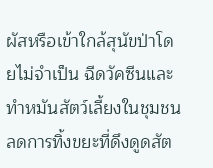ผัสหรือเข้าใกล้สุนัขป่าโดยไม่จำเป็น ฉีดวัคซีนและทำหมันสัตว์เลี้ยงในชุมชน ลดการทิ้งขยะที่ดึงดูดสัต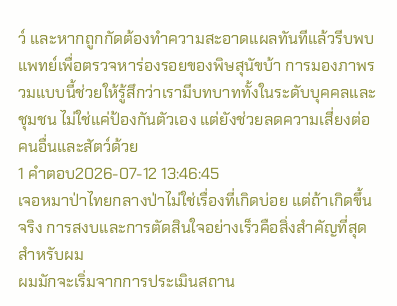ว์ และหากถูกกัดต้องทำความสะอาดแผลทันทีแล้วรีบพบแพทย์เพื่อตรวจหาร่องรอยของพิษสุนัขบ้า การมองภาพรวมแบบนี้ช่วยให้รู้สึกว่าเรามีบทบาททั้งในระดับบุคคลและชุมชน ไม่ใช่แค่ป้องกันตัวเอง แต่ยังช่วยลดความเสี่ยงต่อคนอื่นและสัตว์ด้วย
1 คำตอบ2026-07-12 13:46:45
เจอหมาป่าไทยกลางป่าไม่ใช่เรื่องที่เกิดบ่อย แต่ถ้าเกิดขึ้นจริง การสงบและการตัดสินใจอย่างเร็วคือสิ่งสำคัญที่สุดสำหรับผม
ผมมักจะเริ่มจากการประเมินสถาน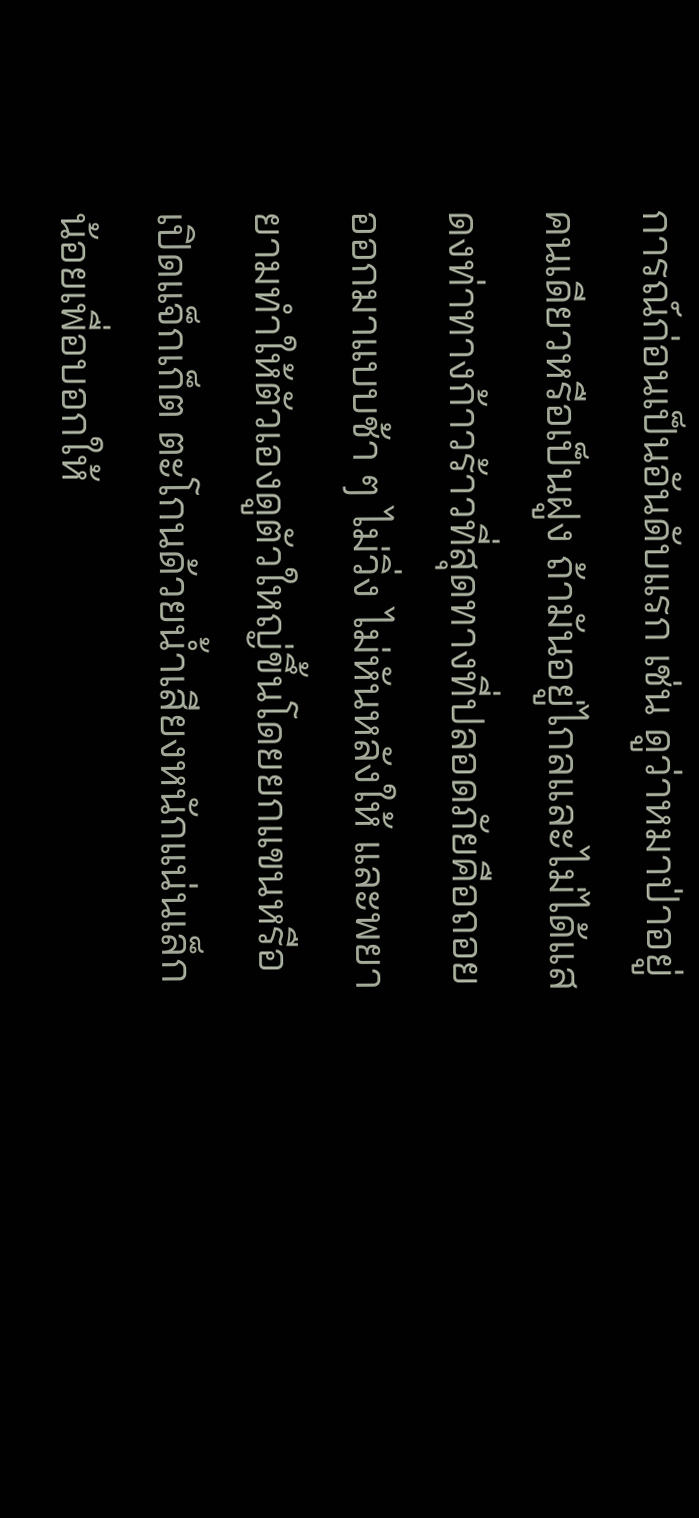การณ์ก่อนเป็นอันดับแรก เช่น ดูว่าหมาป่าอยู่คนเดียวหรือเป็นฝูง ถ้ามันอยู่ไกลและไม่ได้แสดงท่าทางก้าวร้าวที่สุดทางที่ปลอดภัยคือถอยออกมาแบบช้า ๆ ไม่วิ่ง ไม่หันหลังให้ และพยายามทำให้ตัวเองดูตัวใหญ่ขึ้นโดยยกแขนหรือเปิดแจ็กเก็ต ตะโกนด้วยน้ำเสียงหนักแน่นเล็กน้อยเพื่อบอกให้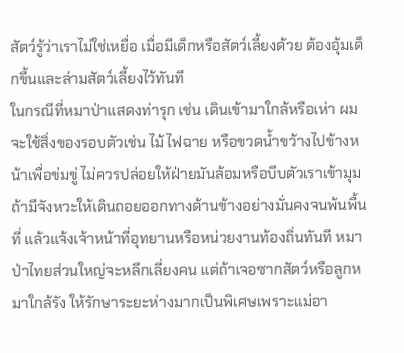สัตว์รู้ว่าเราไม่ใช่เหยื่อ เมื่อมีเด็กหรือสัตว์เลี้ยงด้วย ต้องอุ้มเด็กขึ้นและล่ามสัตว์เลี้ยงไว้ทันที
ในกรณีที่หมาป่าแสดงท่ารุก เช่น เดินเข้ามาใกล้หรือเห่า ผมจะใช้สิ่งของรอบตัวเช่น ไม้ ไฟฉาย หรือขวดน้ำขว้างไปข้างหน้าเพื่อข่มขู่ ไม่ควรปล่อยให้ฝ่ายมันล้อมหรือบีบตัวเราเข้ามุม ถ้ามีจังหวะให้เดินถอยออกทางด้านข้างอย่างมั่นคงจนพ้นพื้นที่ แล้วแจ้งเจ้าหน้าที่อุทยานหรือหน่วยงานท้องถิ่นทันที หมาป่าไทยส่วนใหญ่จะหลีกเลี่ยงคน แต่ถ้าเจอซากสัตว์หรือลูกหมาใกล้รัง ให้รักษาระยะห่างมากเป็นพิเศษเพราะแม่อา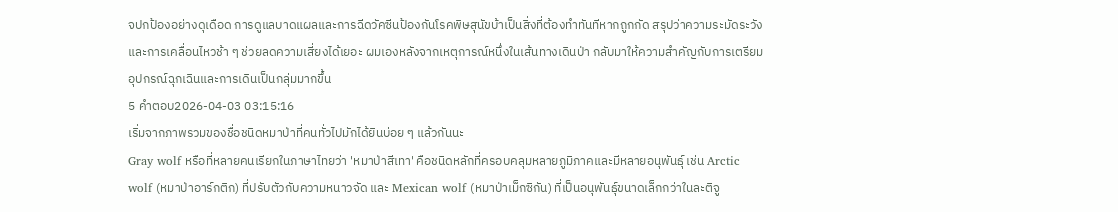จปกป้องอย่างดุเดือด การดูแลบาดแผลและการฉีดวัคซีนป้องกันโรคพิษสุนัขบ้าเป็นสิ่งที่ต้องทำทันทีหากถูกกัด สรุปว่าความระมัดระวังและการเคลื่อนไหวช้า ๆ ช่วยลดความเสี่ยงได้เยอะ ผมเองหลังจากเหตุการณ์หนึ่งในเส้นทางเดินป่า กลับมาให้ความสำคัญกับการเตรียมอุปกรณ์ฉุกเฉินและการเดินเป็นกลุ่มมากขึ้น
5 คำตอบ2026-04-03 03:15:16
เริ่มจากภาพรวมของชื่อชนิดหมาป่าที่คนทั่วไปมักได้ยินบ่อย ๆ แล้วกันนะ
Gray wolf หรือที่หลายคนเรียกในภาษาไทยว่า 'หมาป่าสีเทา' คือชนิดหลักที่ครอบคลุมหลายภูมิภาคและมีหลายอนุพันธุ์ เช่น Arctic wolf (หมาป่าอาร์กติก) ที่ปรับตัวกับความหนาวจัด และ Mexican wolf (หมาป่าเม็กซิกัน) ที่เป็นอนุพันธุ์ขนาดเล็กกว่าในละติจู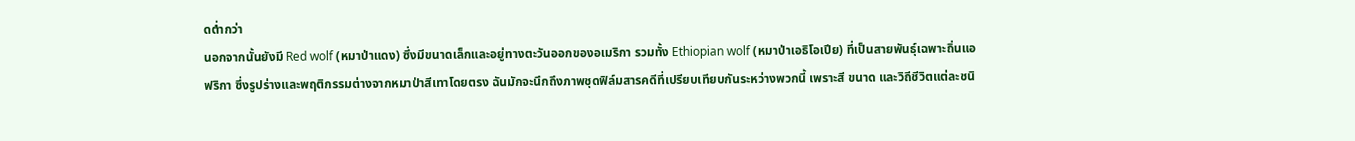ดต่ำกว่า
นอกจากนั้นยังมี Red wolf (หมาป่าแดง) ซึ่งมีขนาดเล็กและอยู่ทางตะวันออกของอเมริกา รวมทั้ง Ethiopian wolf (หมาป่าเอธิโอเปีย) ที่เป็นสายพันธุ์เฉพาะถิ่นแอฟริกา ซึ่งรูปร่างและพฤติกรรมต่างจากหมาป่าสีเทาโดยตรง ฉันมักจะนึกถึงภาพชุดฟิล์มสารคดีที่เปรียบเทียบกันระหว่างพวกนี้ เพราะสี ขนาด และวิถีชีวิตแต่ละชนิ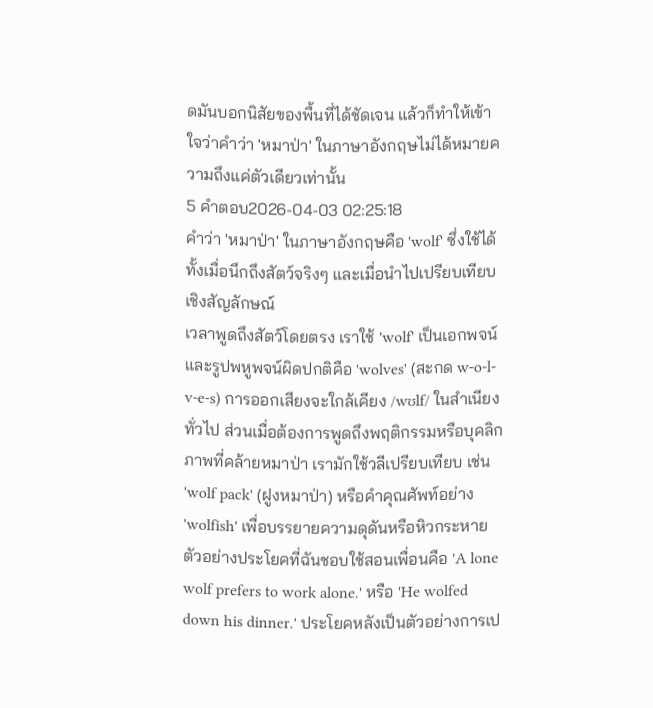ดมันบอกนิสัยของพื้นที่ได้ชัดเจน แล้วก็ทำให้เข้าใจว่าคำว่า 'หมาป่า' ในภาษาอังกฤษไม่ได้หมายความถึงแค่ตัวเดียวเท่านั้น
5 คำตอบ2026-04-03 02:25:18
คำว่า 'หมาป่า' ในภาษาอังกฤษคือ 'wolf' ซึ่งใช้ได้ทั้งเมื่อนึกถึงสัตว์จริงๆ และเมื่อนำไปเปรียบเทียบเชิงสัญลักษณ์
เวลาพูดถึงสัตว์โดยตรง เราใช้ 'wolf' เป็นเอกพจน์และรูปพหูพจน์ผิดปกติคือ 'wolves' (สะกด w-o-l-v-e-s) การออกเสียงจะใกล้เคียง /wʊlf/ ในสำเนียงทั่วไป ส่วนเมื่อต้องการพูดถึงพฤติกรรมหรือบุคลิกภาพที่คล้ายหมาป่า เรามักใช้วลีเปรียบเทียบ เช่น 'wolf pack' (ฝูงหมาป่า) หรือคำคุณศัพท์อย่าง 'wolfish' เพื่อบรรยายความดุดันหรือหิวกระหาย
ตัวอย่างประโยคที่ฉันชอบใช้สอนเพื่อนคือ 'A lone wolf prefers to work alone.' หรือ 'He wolfed down his dinner.' ประโยคหลังเป็นตัวอย่างการเป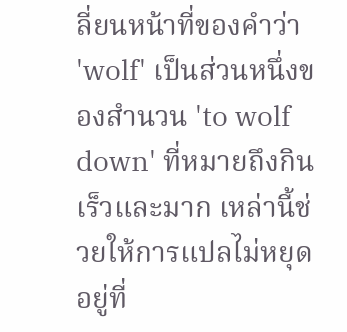ลี่ยนหน้าที่ของคำว่า 'wolf' เป็นส่วนหนึ่งของสำนวน 'to wolf down' ที่หมายถึงกินเร็วและมาก เหล่านี้ช่วยให้การแปลไม่หยุดอยู่ที่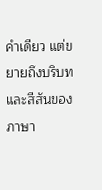คำเดียว แต่ขยายถึงบริบทและสีสันของภาษา